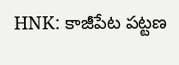HNK: కాజీపేట పట్టణ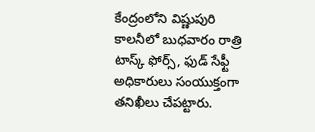కేంద్రంలోని విష్ణుపురి కాలనీలో బుధవారం రాత్రి టాస్క్ ఫోర్స్, ఫుడ్ సేఫ్టీ అధికారులు సంయుక్తంగా తనిఖీలు చేపట్టారు.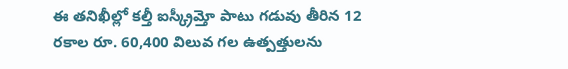ఈ తనిఖీల్లో కల్తీ ఐస్క్రీమ్తో పాటు గడువు తీరిన 12 రకాల రూ. 60,400 విలువ గల ఉత్పత్తులను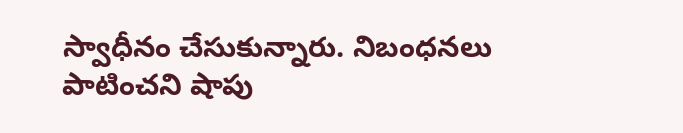స్వాధీనం చేసుకున్నారు. నిబంధనలు పాటించని షాపు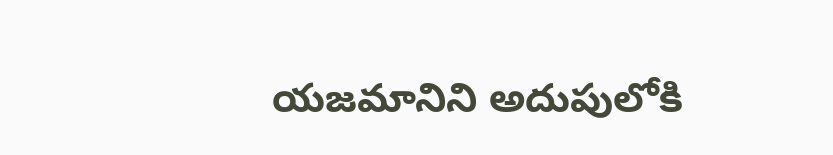యజమానిని అదుపులోకి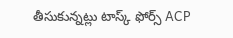తీసుకున్నట్లు టాస్క్ ఫోర్స్ ACP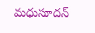మధుసూదన్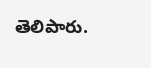తెలిపారు.